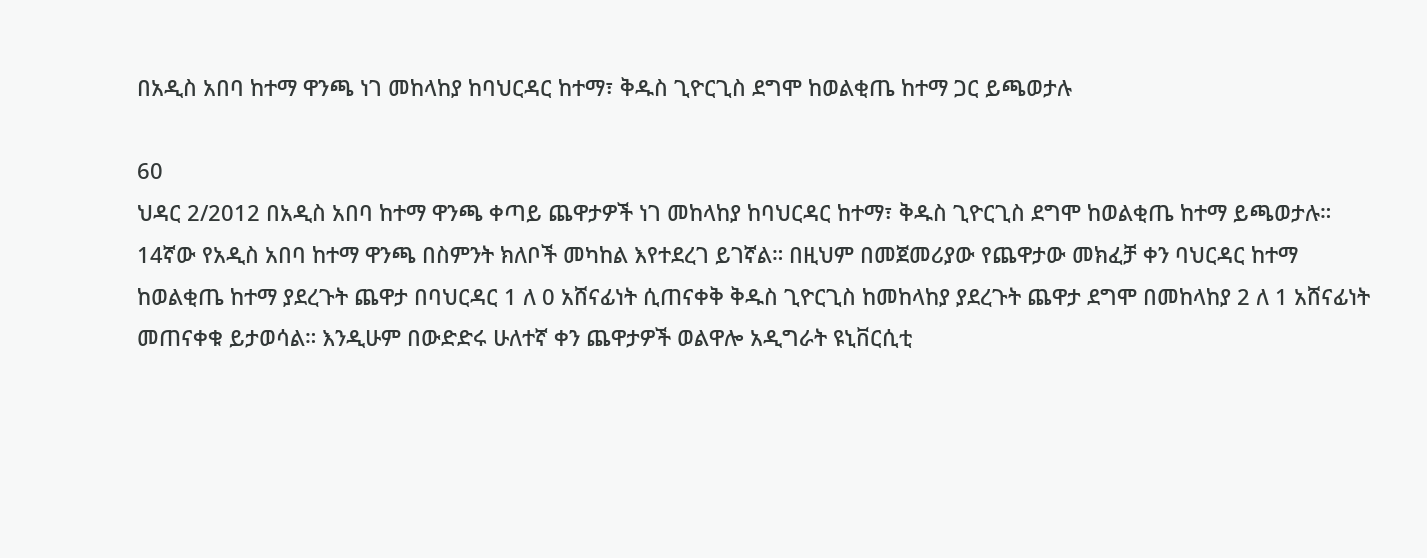በአዲስ አበባ ከተማ ዋንጫ ነገ መከላከያ ከባህርዳር ከተማ፣ ቅዱስ ጊዮርጊስ ደግሞ ከወልቂጤ ከተማ ጋር ይጫወታሉ

60
ህዳር 2/2012 በአዲስ አበባ ከተማ ዋንጫ ቀጣይ ጨዋታዎች ነገ መከላከያ ከባህርዳር ከተማ፣ ቅዱስ ጊዮርጊስ ደግሞ ከወልቂጤ ከተማ ይጫወታሉ። 14ኛው የአዲስ አበባ ከተማ ዋንጫ በስምንት ክለቦች መካከል እየተደረገ ይገኛል። በዚህም በመጀመሪያው የጨዋታው መክፈቻ ቀን ባህርዳር ከተማ ከወልቂጤ ከተማ ያደረጉት ጨዋታ በባህርዳር 1 ለ 0 አሸናፊነት ሲጠናቀቅ ቅዱስ ጊዮርጊስ ከመከላከያ ያደረጉት ጨዋታ ደግሞ በመከላከያ 2 ለ 1 አሸናፊነት መጠናቀቁ ይታወሳል። እንዲሁም በውድድሩ ሁለተኛ ቀን ጨዋታዎች ወልዋሎ አዲግራት ዩኒቨርሲቲ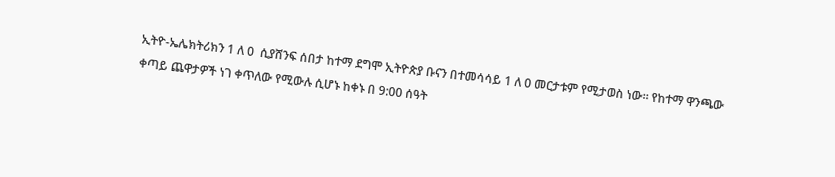ኢትዮ-ኤሌክትሪክን 1 ለ 0  ሲያሸንፍ ሰበታ ከተማ ደግሞ ኢትዮጵያ ቡናን በተመሳሳይ 1 ለ 0 መርታቱም የሚታወስ ነው። የከተማ ዋንጫው ቀጣይ ጨዋታዎች ነገ ቀጥለው የሚውሉ ሲሆኑ ከቀኑ በ 9:00 ሰዓት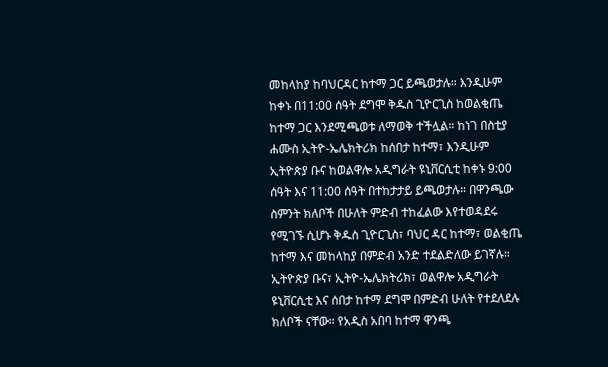መከላከያ ከባህርዳር ከተማ ጋር ይጫወታሉ። እንዲሁም ከቀኑ በ11:00 ሰዓት ደግሞ ቅዱስ ጊዮርጊስ ከወልቂጤ ከተማ ጋር እንደሚጫወቱ ለማወቅ ተችሏል። ከነገ በስቲያ ሐሙስ ኢትዮ-ኤሌክትሪክ ከሰበታ ከተማ፣ እንዲሁም ኢትዮጵያ ቡና ከወልዋሎ አዲግራት ዩኒቨርሲቲ ከቀኑ 9:00 ሰዓት እና 11:00 ሰዓት በተከታታይ ይጫወታሉ። በዋንጫው ስምንት ክለቦች በሁለት ምድብ ተከፈልው እየተወዳደሩ የሚገኙ ሲሆኑ ቅዱስ ጊዮርጊስ፣ ባህር ዳር ከተማ፣ ወልቂጤ ከተማ እና መከላከያ በምድብ አንድ ተደልድለው ይገኛሉ። ኢትዮጵያ ቡና፣ ኢትዮ-ኤሌክትሪክ፣ ወልዋሎ አዲግራት ዩኒቨርሲቲ እና ሰበታ ከተማ ደግሞ በምድብ ሁለት የተደለደሉ ክለቦች ናቸው። የአዲስ አበባ ከተማ ዋንጫ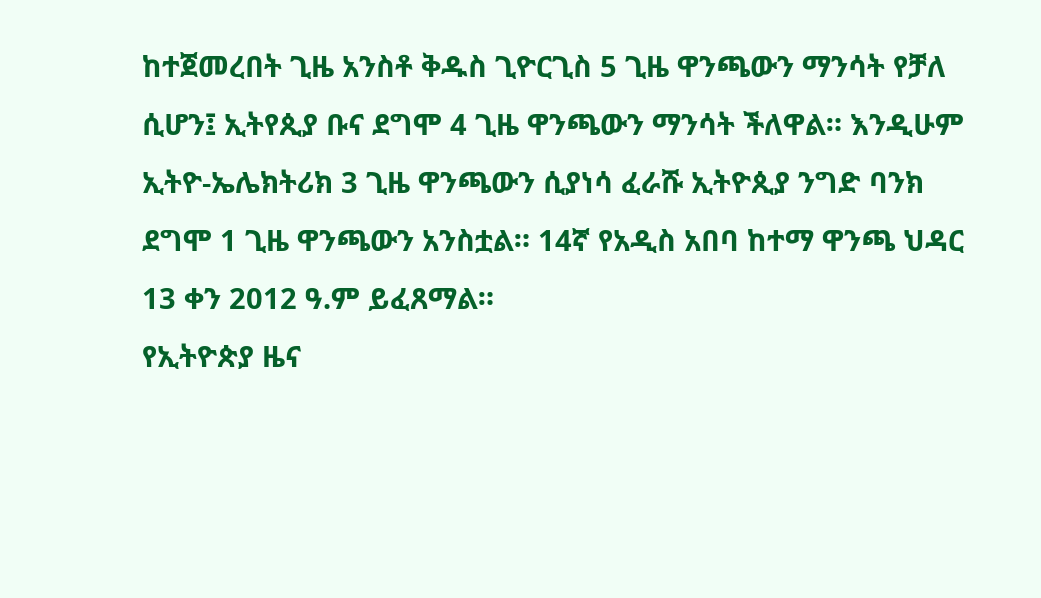ከተጀመረበት ጊዜ አንስቶ ቅዱስ ጊዮርጊስ 5 ጊዜ ዋንጫውን ማንሳት የቻለ ሲሆን፤ ኢትየጲያ ቡና ደግሞ 4 ጊዜ ዋንጫውን ማንሳት ችለዋል። እንዲሁም ኢትዮ-ኤሌክትሪክ 3 ጊዜ ዋንጫውን ሲያነሳ ፈራሹ ኢትዮጲያ ንግድ ባንክ ደግሞ 1 ጊዜ ዋንጫውን አንስቷል። 14ኛ የአዲስ አበባ ከተማ ዋንጫ ህዳር 13 ቀን 2012 ዓ.ም ይፈጸማል።
የኢትዮጵያ ዜና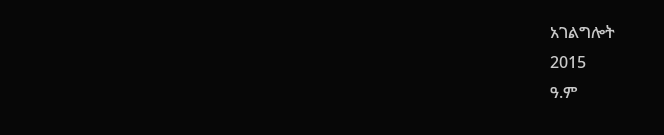አገልግሎት
2015
ዓ.ም